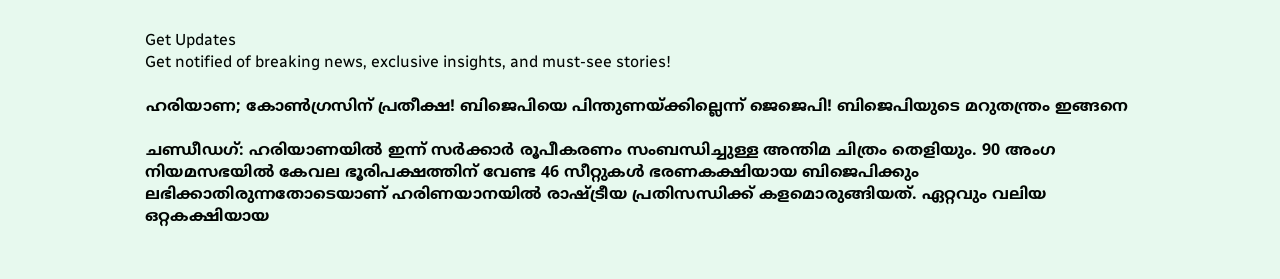Get Updates
Get notified of breaking news, exclusive insights, and must-see stories!

ഹരിയാണ; കോണ്‍ഗ്രസിന് പ്രതീക്ഷ! ബിജെപിയെ പിന്തുണയ്ക്കില്ലെന്ന് ജെജെപി! ബിജെപിയുടെ മറുതന്ത്രം ഇങ്ങനെ

ചണ്ഡീഡഗ്: ഹരിയാണയില്‍ ഇന്ന് സര്‍ക്കാര്‍ രൂപീകരണം സംബന്ധിച്ചുള്ള അന്തിമ ചിത്രം തെളിയും. 90 അംഗ നിയമസഭയില്‍ കേവല ഭൂരിപക്ഷത്തിന് വേണ്ട 46 സീറ്റുകള്‍ ഭരണകക്ഷിയായ ബിജെപിക്കും ലഭിക്കാതിരുന്നതോടെയാണ് ഹരിണയാനയില്‍ രാഷ്ട്രീയ പ്രതിസന്ധിക്ക് കളമൊരുങ്ങിയത്. ഏറ്റവും വലിയ ഒറ്റകക്ഷിയായ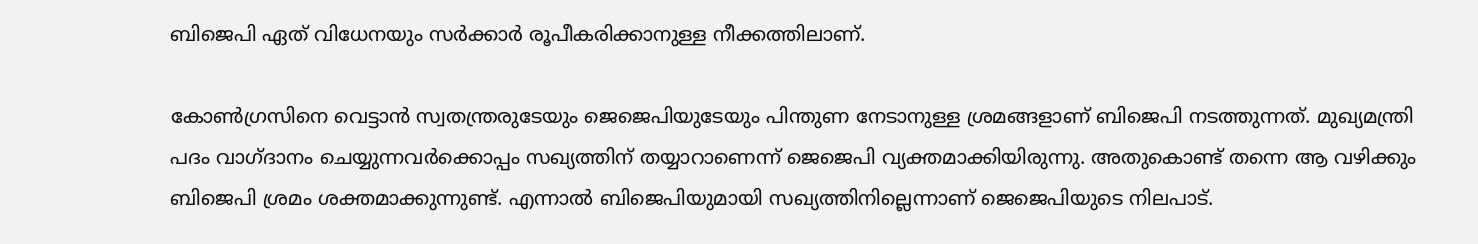ബിജെപി ഏത് വിധേനയും സര്‍ക്കാര്‍ രൂപീകരിക്കാനുള്ള നീക്കത്തിലാണ്.

കോണ്‍ഗ്രസിനെ വെട്ടാന്‍ സ്വതന്ത്രരുടേയും ജെജെപിയുടേയും പിന്തുണ നേടാനുള്ള ശ്രമങ്ങളാണ് ബിജെപി നടത്തുന്നത്. മുഖ്യമന്ത്രി പദം വാഗ്ദാനം ചെയ്യുന്നവര്‍ക്കൊപ്പം സഖ്യത്തിന് തയ്യാറാണെന്ന് ജെജെപി വ്യക്തമാക്കിയിരുന്നു. അതുകൊണ്ട് തന്നെ ആ വഴിക്കും ബിജെപി ശ്രമം ശക്തമാക്കുന്നുണ്ട്. എന്നാല്‍ ബിജെപിയുമായി സഖ്യത്തിനില്ലെന്നാണ് ജെജെപിയുടെ നിലപാട്.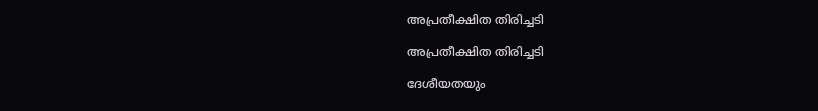അപ്രതീക്ഷിത തിരിച്ചടി

അപ്രതീക്ഷിത തിരിച്ചടി

ദേശീയതയും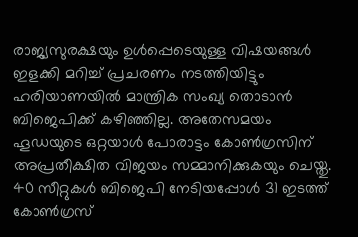രാജ്യസുരക്ഷയും ഉള്‍പ്പെടെയുള്ള വിഷയങ്ങള്‍ ഇളക്കി മറിച്ച് പ്രചരണം നടത്തിയിട്ടും ഹരിയാണയില്‍ മാന്ത്രിക സംഖ്യ തൊടാന്‍ ബിജെപിക്ക് കഴിഞ്ഞില്ല. അതേസമയം ഹൂഡയുടെ ഒറ്റയാള്‍ പോരാട്ടം കോണ്‍ഗ്രസിന് അപ്രതീക്ഷിത വിജയം സമ്മാനിക്കുകയും ചെയ്തു. 40 സീറ്റുകള്‍ ബിജെപി നേടിയപ്പോള്‍ 31 ഇടത്ത് കോണ്‍ഗ്രസ്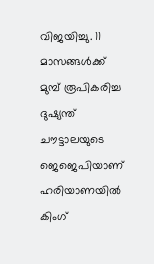വിജയിച്ചു. 11 മാസങ്ങൾക്ക് മുമ്പ് രൂപികരിച്ച ദുഷ്യന്ത് ചൗട്ടാലയുടെ ജെജെപിയാണ് ഹരിയാണയില്‍ കിംഗ്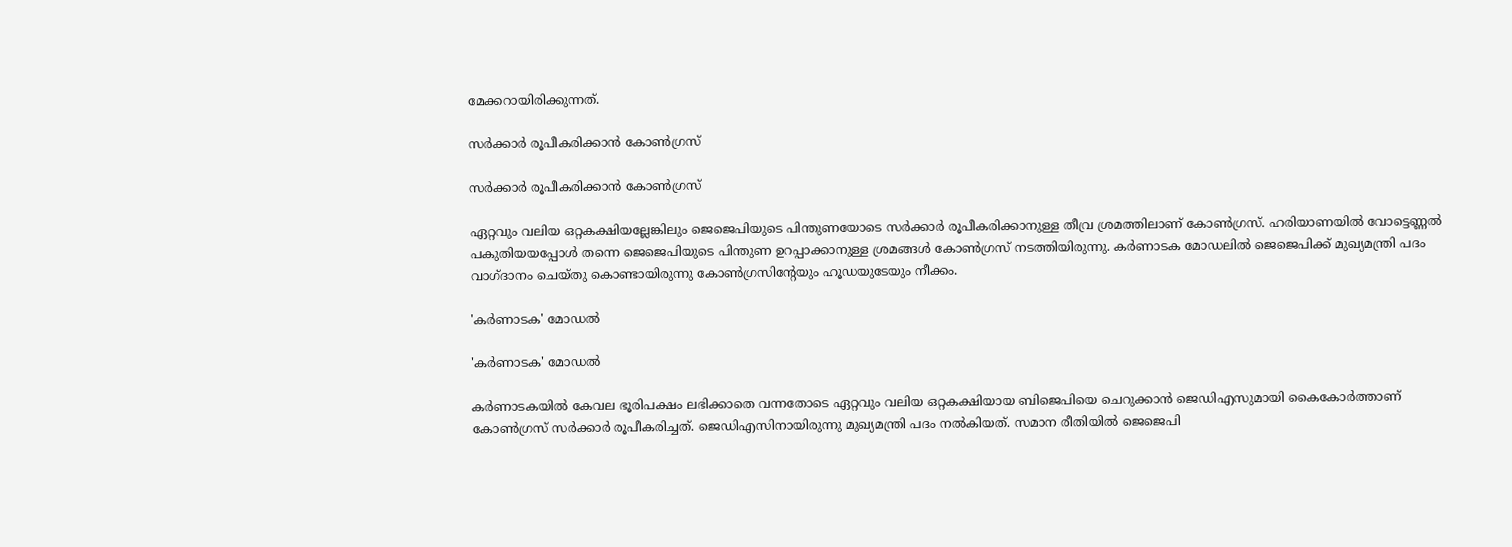മേക്കറായിരിക്കുന്നത്.

സര്‍ക്കാര്‍ രൂപീകരിക്കാന്‍ കോണ്‍ഗ്രസ്

സര്‍ക്കാര്‍ രൂപീകരിക്കാന്‍ കോണ്‍ഗ്രസ്

ഏറ്റവും വലിയ ഒറ്റകക്ഷിയല്ലേങ്കിലും ജെജെപിയുടെ പിന്തുണയോടെ സര്‍ക്കാര്‍ രൂപീകരിക്കാനുള്ള തീവ്ര ശ്രമത്തിലാണ് കോണ്‍ഗ്രസ്. ഹരിയാണയില്‍ വോട്ടെണ്ണല്‍ പകുതിയയപ്പോള്‍ തന്നെ ജെജെപിയുടെ പിന്തുണ ഉറപ്പാക്കാനുള്ള ശ്രമങ്ങള്‍ കോണ്‍ഗ്രസ് നടത്തിയിരുന്നു. കര്‍ണാടക മോഡലില്‍ ജെജെപിക്ക് മുഖ്യമന്ത്രി പദം വാഗ്ദാനം ചെയ്തു കൊണ്ടായിരുന്നു കോണ്‍ഗ്രസിന്‍റേയും ഹൂഡയുടേയും നീക്കം.

'കര്‍ണാടക' മോഡല്‍

'കര്‍ണാടക' മോഡല്‍

കര്‍ണാടകയില്‍ കേവല ഭൂരിപക്ഷം ലഭിക്കാതെ വന്നതോടെ ഏറ്റവും വലിയ ഒറ്റകക്ഷിയായ ബിജെപിയെ ചെറുക്കാന്‍ ജെഡിഎസുമായി കൈകോര്‍ത്താണ് കോണ്‍ഗ്രസ് സര്‍ക്കാര്‍ രൂപീകരിച്ചത്. ജെഡിഎസിനായിരുന്നു മുഖ്യമന്ത്രി പദം നല്‍കിയത്. സമാന രീതിയില്‍ ജെജെപി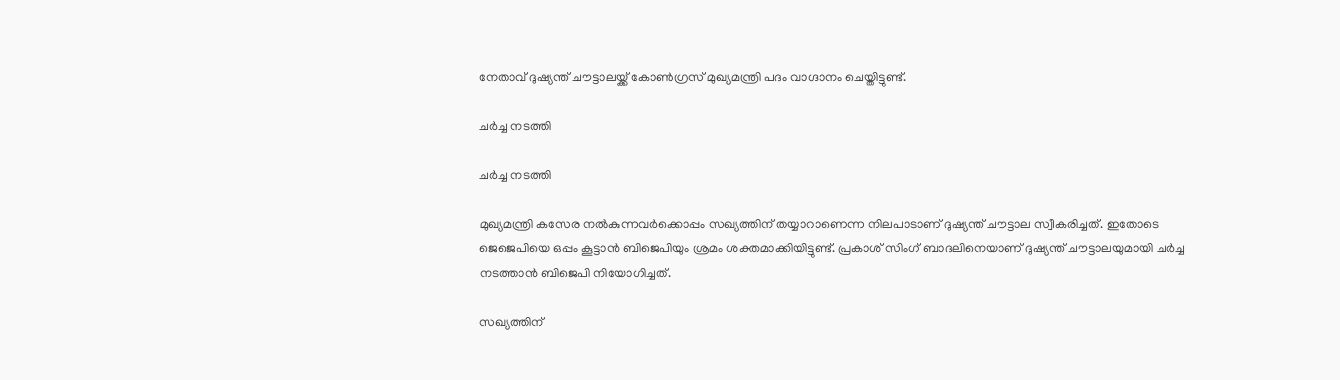നേതാവ് ദുഷ്യന്ത് ചൗട്ടാലയ്ക്ക് കോണ്‍ഗ്രസ് മുഖ്യമന്ത്രി പദം വാഗ്ദാനം ചെയ്തിട്ടുണ്ട്.

ചര്‍ച്ച നടത്തി

ചര്‍ച്ച നടത്തി

മുഖ്യമന്ത്രി കസേര നല്‍കുന്നവര്‍ക്കൊപ്പം സഖ്യത്തിന് തയ്യാറാണെന്ന നിലപാടാണ് ദുഷ്യന്ത് ചൗട്ടാല സ്വീകരിച്ചത്. ഇതോടെ ജെജെപിയെ ഒപ്പം കൂട്ടാന്‍ ബിജെപിയും ശ്രമം ശക്തമാക്കിയിട്ടുണ്ട്. പ്രകാശ് സിംഗ് ബാദലിനെയാണ് ദുഷ്യന്ത് ചൗട്ടാലയുമായി ചര്‍ച്ച നടത്താന്‍ ബിജെപി നിയോഗിച്ചത്.

സഖ്യത്തിന്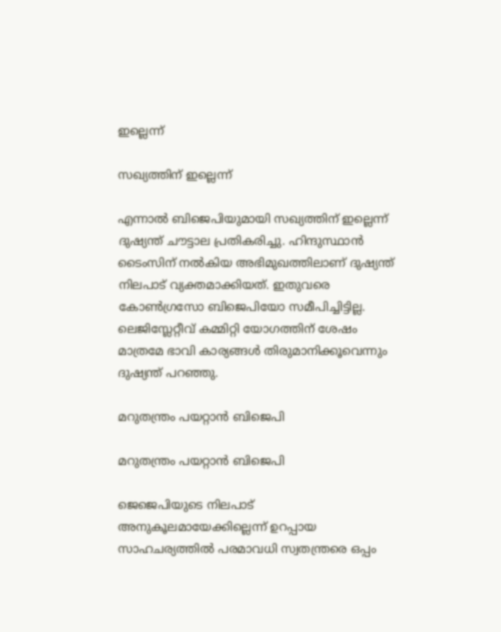ഇല്ലെന്ന്

സഖ്യത്തിന് ഇല്ലെന്ന്

എന്നാല്‍ ബിജെപിയുമായി സഖ്യത്തിന് ഇല്ലെന്ന് ദുഷ്യന്ത് ചൗട്ടാല പ്രതികരിച്ചു. ഹിന്ദുസ്ഥാന്‍ ടൈംസിന് നല്‍കിയ അഭിമുഖത്തിലാണ് ദുഷ്യന്ത് നിലപാട് വ്യക്തമാക്കിയത്. ഇതുവരെ കോണ്‍ഗ്രസോ ബിജെപിയോ സമീപിച്ചിട്ടില്ല. ലെജിസ്ലേറ്റീവ് കമ്മിറ്റി യോഗത്തിന് ശേഷം മാത്രമേ ഭാവി കാര്യങ്ങള്‍ തിരുമാനിക്കൂവെന്നും ദുഷ്യന്ത് പറഞ്ഞു.

മറുതന്ത്രം പയറ്റാന്‍ ബിജെപി

മറുതന്ത്രം പയറ്റാന്‍ ബിജെപി

ജെജെപിയുടെ നിലപാട് അനുകൂലമായേക്കില്ലെന്ന് ഉറപ്പായ സാഹചര്യത്തില്‍ പരമാവധി സ്വതന്ത്രരെ ഒപ്പം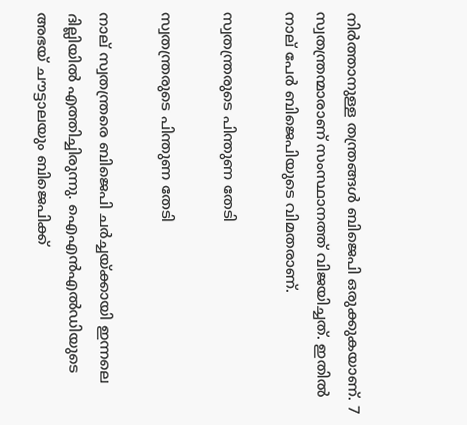നിര്‍ത്താനുള്ള തന്ത്രങ്ങള്‍ ബിജെപി ഒരുക്കുകയാണ്. 7 സ്വതന്ത്രന്മാരാണ് സംസ്ഥാനത്ത് വിജയിച്ചത്. ഇതില്‍ നാല് പേര്‍ ബിജെപിയുടെ വിമതരാണ്.

സ്വതന്ത്രരുടെ പിന്തുണ തേടി

സ്വതന്ത്രരുടെ പിന്തുണ തേടി

നാല് സ്വതന്ത്രരെ ബിജെപി ചര്‍ച്ചയ്ക്കായി ഇന്നലെ ദില്ലിയില്‍ എത്തിച്ചിരുന്നു. ഐഎന്‍എല്‍ഡിയുടെ അഭയ് ചൗട്ടാലയും ബിജെപിക്ക്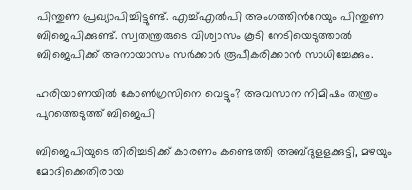പിന്തുണ പ്രഖ്യാപിച്ചിട്ടുണ്ട്. എച്ച്എല്‍പി അംഗത്തിന്‍റേയും പിന്തുണ ബിജെപിക്കുണ്ട്. സ്വതന്ത്രരുടെ വിശ്വാസം കൂടി നേടിയെടുത്താല്‍ ബിജെപിക്ക് അനായാസം സര്‍ക്കാര്‍ രൂപീകരിക്കാന്‍ സാധിച്ചേക്കും.

ഹരിയാണയില്‍ കോണ്‍ഗ്രസിനെ വെട്ടും? അവസാന നിമിഷം തന്ത്രം പുറത്തെടുത്ത് ബിജെപി

ബിജെപിയുടെ തിരിച്ചടിക്ക് കാരണം കണ്ടെത്തി അബ്ദുളളക്കുട്ടി, മഴയും മോദിക്കെതിരായ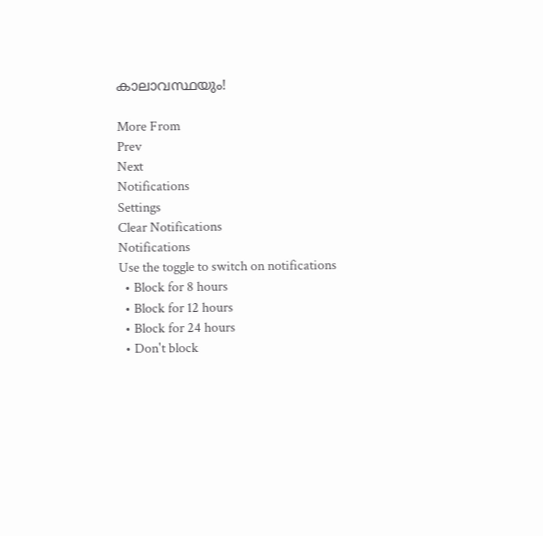കാലാവസ്ഥയും!

More From
Prev
Next
Notifications
Settings
Clear Notifications
Notifications
Use the toggle to switch on notifications
  • Block for 8 hours
  • Block for 12 hours
  • Block for 24 hours
  • Don't block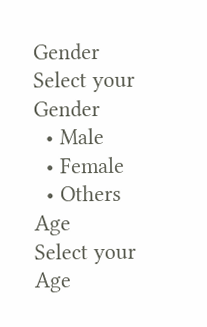Gender
Select your Gender
  • Male
  • Female
  • Others
Age
Select your Age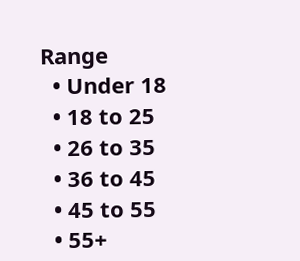Range
  • Under 18
  • 18 to 25
  • 26 to 35
  • 36 to 45
  • 45 to 55
  • 55+